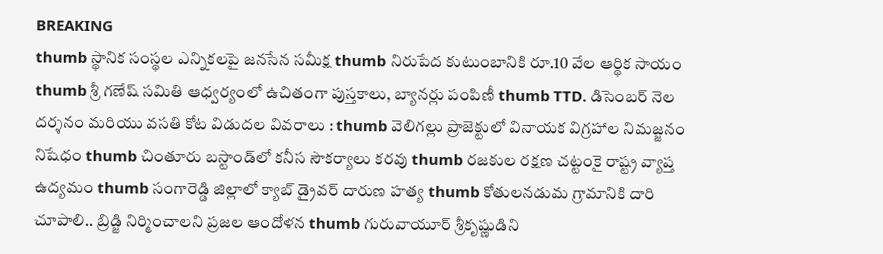BREAKING
thumb స్థానిక సంస్థల ఎన్నికలపై జనసేన సమీక్ష thumb నిరుపేద కుటుంబానికి రూ.10 వేల ఆర్థిక సాయం thumb శ్రీ గణేష్ సమితి ఆధ్వర్యంలో ఉచితంగా పుస్తకాలు, బ్యానర్లు పంపిణీ thumb TTD. డిసెంబర్ నెల దర్శనం మరియు వసతి కోట విడుదల వివరాలు : thumb వెలిగల్లు ప్రాజెక్టులో వినాయక విగ్రహాల నిమజ్జనం నిషేధం thumb చింతూరు బస్టాండ్‌లో కనీస సౌకర్యాలు కరవు thumb రజకుల రక్షణ చట్టంకై రాష్ట్ర వ్యాప్త ఉద్యమం thumb సంగారెడ్డి జిల్లాలో క్యాబ్ డ్రైవర్ దారుణ హత్య thumb కోతులనడుమ గ్రామానికి దారి చూపాలి.. బ్రిడ్జి నిర్మించాలని ప్రజల ఆందోళన thumb గురువాయూర్ శ్రీకృష్ణుడిని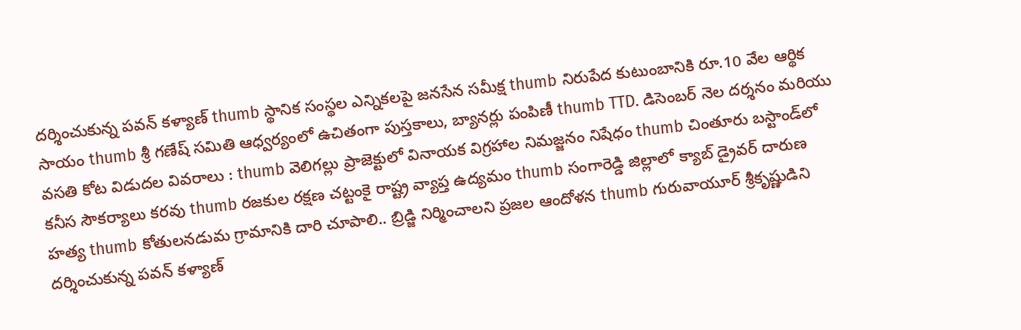దర్శించుకున్న పవన్ కళ్యాణ్ thumb స్థానిక సంస్థల ఎన్నికలపై జనసేన సమీక్ష thumb నిరుపేద కుటుంబానికి రూ.10 వేల ఆర్థిక సాయం thumb శ్రీ గణేష్ సమితి ఆధ్వర్యంలో ఉచితంగా పుస్తకాలు, బ్యానర్లు పంపిణీ thumb TTD. డిసెంబర్ నెల దర్శనం మరియు వసతి కోట విడుదల వివరాలు : thumb వెలిగల్లు ప్రాజెక్టులో వినాయక విగ్రహాల నిమజ్జనం నిషేధం thumb చింతూరు బస్టాండ్‌లో కనీస సౌకర్యాలు కరవు thumb రజకుల రక్షణ చట్టంకై రాష్ట్ర వ్యాప్త ఉద్యమం thumb సంగారెడ్డి జిల్లాలో క్యాబ్ డ్రైవర్ దారుణ హత్య thumb కోతులనడుమ గ్రామానికి దారి చూపాలి.. బ్రిడ్జి నిర్మించాలని ప్రజల ఆందోళన thumb గురువాయూర్ శ్రీకృష్ణుడిని దర్శించుకున్న పవన్ కళ్యాణ్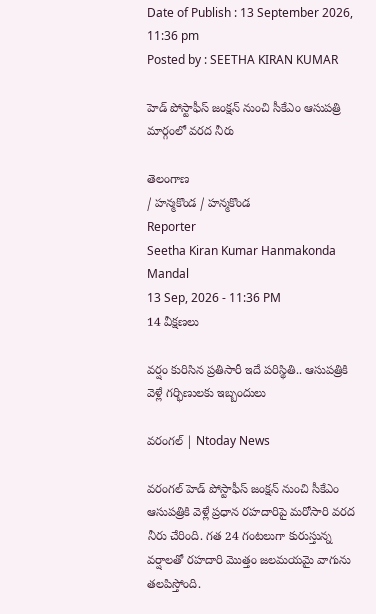Date of Publish : 13 September 2026, 11:36 pm
Posted by : SEETHA KIRAN KUMAR

హెడ్ పోస్టాఫీస్ జంక్షన్‌ నుంచి సీకేఎం ఆసుపత్రి మార్గంలో వరద నీరు

తెలంగాణ
/ హన్మకొండ / హన్మకొండ
Reporter
Seetha Kiran Kumar Hanmakonda Mandal
13 Sep, 2026 - 11:36 PM
14 వీక్షణలు

వర్షం కురిసిన ప్రతిసారీ ఇదే పరిస్థితి.. ఆసుపత్రికి వెళ్లే గర్భిణులకు ఇబ్బందులు

వరంగల్ | Ntoday News

వరంగల్ హెడ్ పోస్టాఫీస్ జంక్షన్ నుంచి సీకేఎం ఆసుపత్రికి వెళ్లే ప్రధాన రహదారిపై మరోసారి వరద నీరు చేరింది. గత 24 గంటలుగా కురుస్తున్న వర్షాలతో రహదారి మొత్తం జలమయమై వాగును తలపిస్తోంది.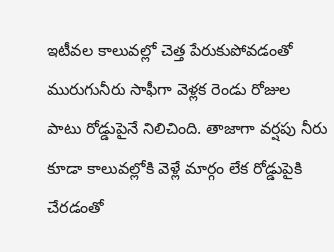ఇటీవల కాలువల్లో చెత్త పేరుకుపోవడంతో మురుగునీరు సాఫీగా వెళ్లక రెండు రోజుల పాటు రోడ్డుపైనే నిలిచింది. తాజాగా వర్షపు నీరు కూడా కాలువల్లోకి వెళ్లే మార్గం లేక రోడ్డుపైకి చేరడంతో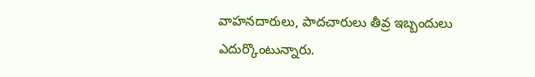వాహనదారులు, పాదచారులు తీవ్ర ఇబ్బందులు ఎదుర్కొంటున్నారు.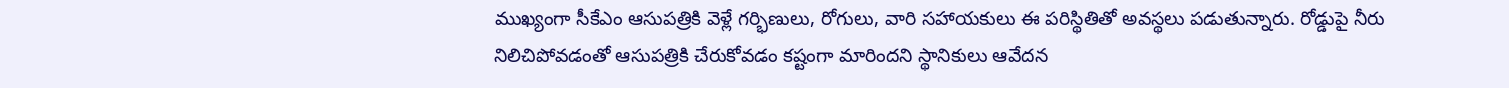ముఖ్యంగా సీకేఎం ఆసుపత్రికి వెళ్లే గర్భిణులు, రోగులు, వారి సహాయకులు ఈ పరిస్థితితో అవస్థలు పడుతున్నారు. రోడ్డుపై నీరు నిలిచిపోవడంతో ఆసుపత్రికి చేరుకోవడం కష్టంగా మారిందని స్థానికులు ఆవేదన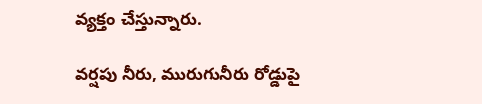వ్యక్తం చేస్తున్నారు.

వర్షపు నీరు, మురుగునీరు రోడ్డుపై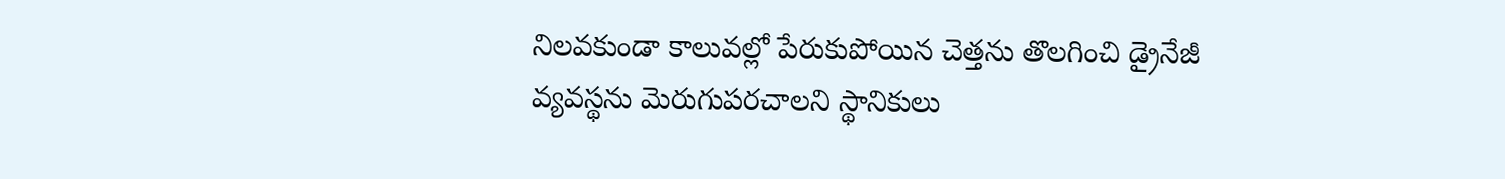నిలవకుండా కాలువల్లో పేరుకుపోయిన చెత్తను తొలగించి డ్రైనేజీ వ్యవస్థను మెరుగుపరచాలని స్థానికులు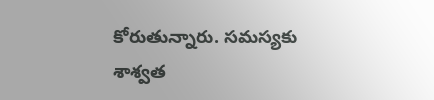కోరుతున్నారు. సమస్యకు శాశ్వత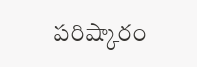పరిష్కారం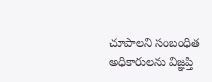చూపాలని సంబంధిత అధికారులను విజ్ఞప్తి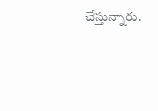చేస్తున్నారు.